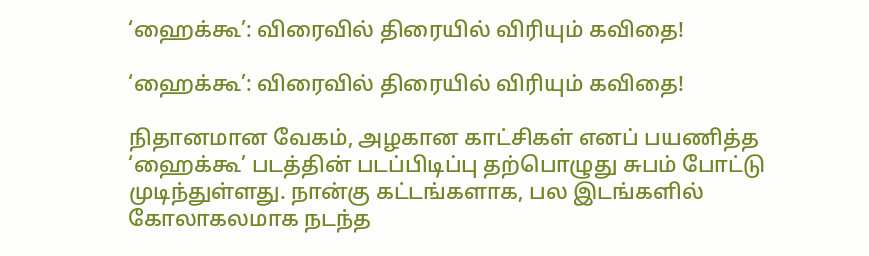‘ஹைக்கூ’: விரைவில் திரையில் விரியும் கவிதை!

‘ஹைக்கூ’: விரைவில் திரையில் விரியும் கவிதை!

நிதானமான வேகம், அழகான காட்சிகள் எனப் பயணித்த ‘ஹைக்கூ’ படத்தின் படப்பிடிப்பு தற்பொழுது சுபம் போட்டு முடிந்துள்ளது. நான்கு கட்டங்களாக, பல இடங்களில் கோலாகலமாக நடந்த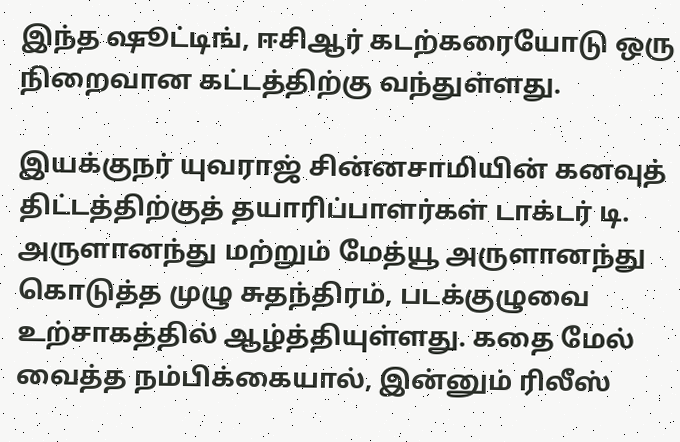இந்த ஷூட்டிங், ஈசிஆர் கடற்கரையோடு ஒரு நிறைவான கட்டத்திற்கு வந்துள்ளது.

இயக்குநர் யுவராஜ் சின்னசாமியின் கனவுத் திட்டத்திற்குத் தயாரிப்பாளர்கள் டாக்டர் டி. அருளானந்து மற்றும் மேத்யூ அருளானந்து கொடுத்த முழு சுதந்திரம், படக்குழுவை உற்சாகத்தில் ஆழ்த்தியுள்ளது. கதை மேல் வைத்த நம்பிக்கையால், இன்னும் ரிலீஸ்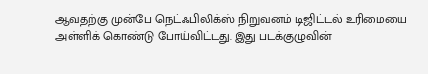ஆவதற்கு முன்பே நெட்ஃபிலிக்ஸ் நிறுவனம் டிஜிட்டல் உரிமையை அள்ளிக் கொண்டு போய்விட்டது. இது படக்குழுவின்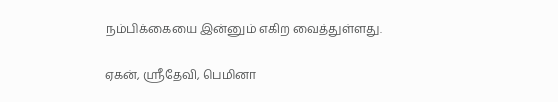நம்பிக்கையை இன்னும் எகிற வைத்துள்ளது.

ஏகன், ஸ்ரீதேவி, பெமினா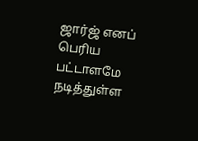ஜார்ஜ் எனப் பெரிய பட்டாளமே நடித்துள்ள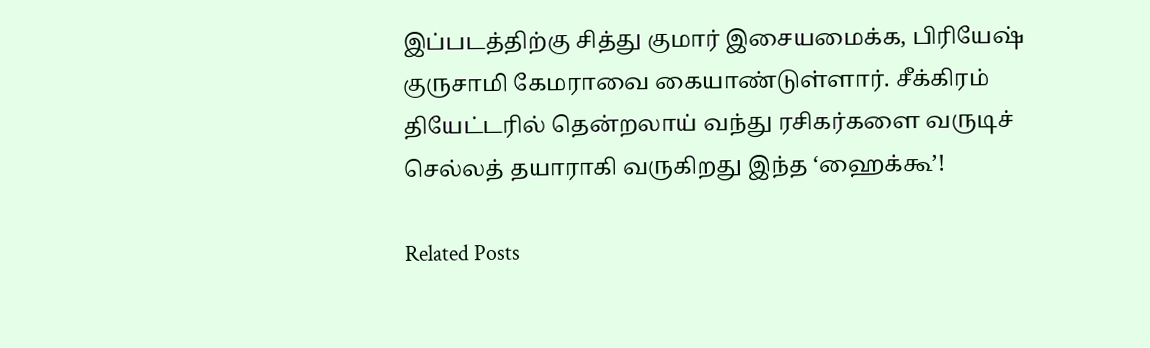இப்படத்திற்கு சித்து குமார் இசையமைக்க, பிரியேஷ் குருசாமி கேமராவை கையாண்டுள்ளார். சீக்கிரம் தியேட்டரில் தென்றலாய் வந்து ரசிகர்களை வருடிச் செல்லத் தயாராகி வருகிறது இந்த ‘ஹைக்கூ’!

Related Posts